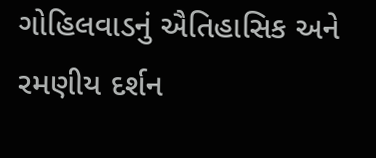ગોહિલવાડનું ઐતિહાસિક અને રમણીય દર્શન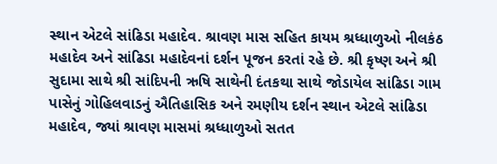સ્થાન એટલે સાંઢિડા મહાદેવ. શ્રાવણ માસ સહિત કાયમ શ્રધ્ધાળુઓ નીલકંઠ મહાદેવ અને સાંઢિડા મહાદેવનાં દર્શન પૂજન કરતાં રહે છે. શ્રી કૃષ્ણ અને શ્રી સુદામા સાથે શ્રી સાંદિપની ઋષિ સાથેની દંતકથા સાથે જોડાયેલ સાંઢિડા ગામ પાસેનું ગોહિલવાડનું ઐતિહાસિક અને રમણીય દર્શન સ્થાન એટલે સાંઢિડા મહાદેવ, જ્યાં શ્રાવણ માસમાં શ્રધ્ધાળુઓ સતત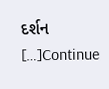દર્શન […]Continue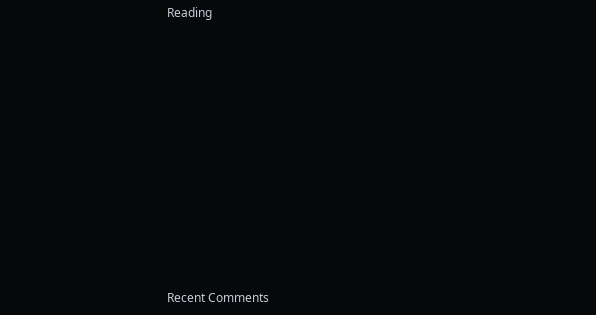Reading


















Recent Comments